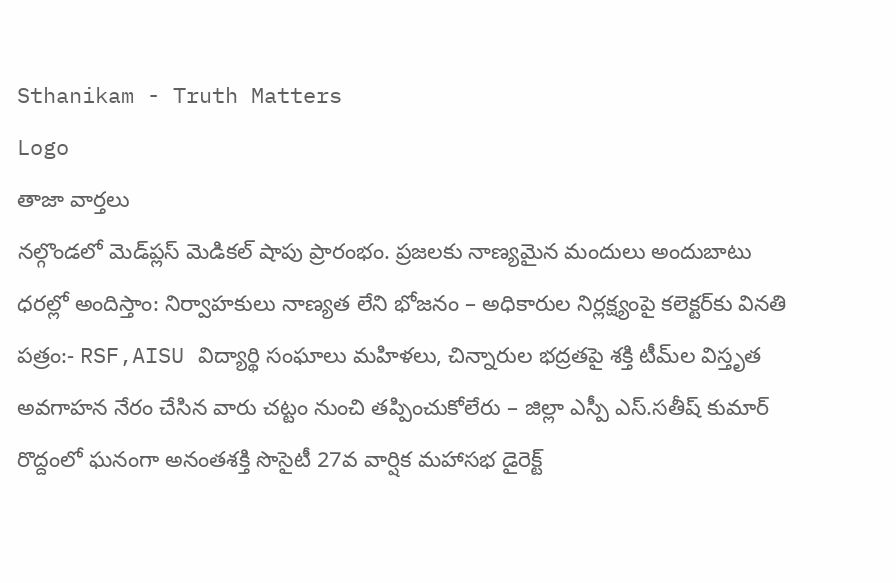Sthanikam - Truth Matters
Logo
తాజా వార్తలు
నల్గొండలో మెడ్‌ప్లస్ మెడికల్ షాపు ప్రారంభం. ప్రజలకు నాణ్యమైన మందులు అందుబాటు ధరల్లో అందిస్తాం: నిర్వాహకులు నాణ్యత లేని భోజనం – అధికారుల నిర్లక్ష్యంపై కలెక్టర్‌కు వినతి పత్రం:- RSF,AISU విద్యార్థి సంఘాలు మహిళలు, చిన్నారుల భద్రతపై శక్తి టీమ్‌ల విస్తృత అవగాహన నేరం చేసిన వారు చట్టం నుంచి తప్పించుకోలేరు – జిల్లా ఎస్పీ ఎస్.సతీష్ కుమార్ రొద్దంలో ఘనంగా అనంతశక్తి సొసైటీ 27వ వార్షిక మహాసభ డైరెక్ట్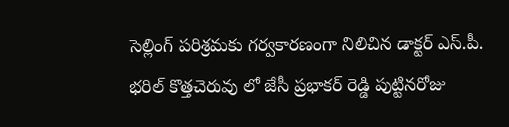సెల్లింగ్ పరిశ్రమకు గర్వకారణంగా నిలిచిన డాక్టర్ ఎస్.పీ. భరిల్ కొత్తచెరువు లో జేసీ ప్రభాకర్ రెడ్డి పుట్టినరోజు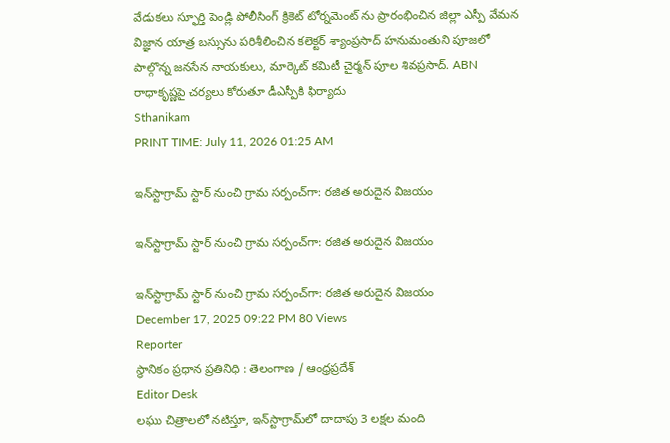వేడుకలు స్ఫూర్తి పెండ్లి పోలీసింగ్ క్రికెట్ టోర్నమెంట్ ను ప్రారంభించిన జిల్లా ఎస్పీ వేమన విజ్ఞాన యాత్ర బస్సును పరిశీలించిన కలెక్టర్ శ్యాంప్రసాద్ హనుమంతుని పూజలో పాల్గొన్న జనసేన నాయకులు, మార్కెట్ కమిటీ చైర్మన్ పూల శివప్రసాద్. ABN రాధాకృష్ణపై చర్యలు కోరుతూ డీఎస్పీకి ఫిర్యాదు
Sthanikam
PRINT TIME: July 11, 2026 01:25 AM

ఇన్‌స్టాగ్రామ్ స్టార్ నుంచి గ్రామ సర్పంచ్‌గా: రజిత అరుదైన విజయం

ఇన్‌స్టాగ్రామ్ స్టార్ నుంచి గ్రామ సర్పంచ్‌గా: రజిత అరుదైన విజయం

ఇన్‌స్టాగ్రామ్ స్టార్ నుంచి గ్రామ సర్పంచ్‌గా: రజిత అరుదైన విజయం
December 17, 2025 09:22 PM 80 Views
Reporter
స్థానికం ప్రధాన ప్రతినిధి : తెలంగాణ / ఆంధ్రప్రదేశ్
Editor Desk
లఘు చిత్రాలలో నటిస్తూ, ఇన్‌స్టాగ్రామ్‌లో దాదాపు 3 లక్షల మంది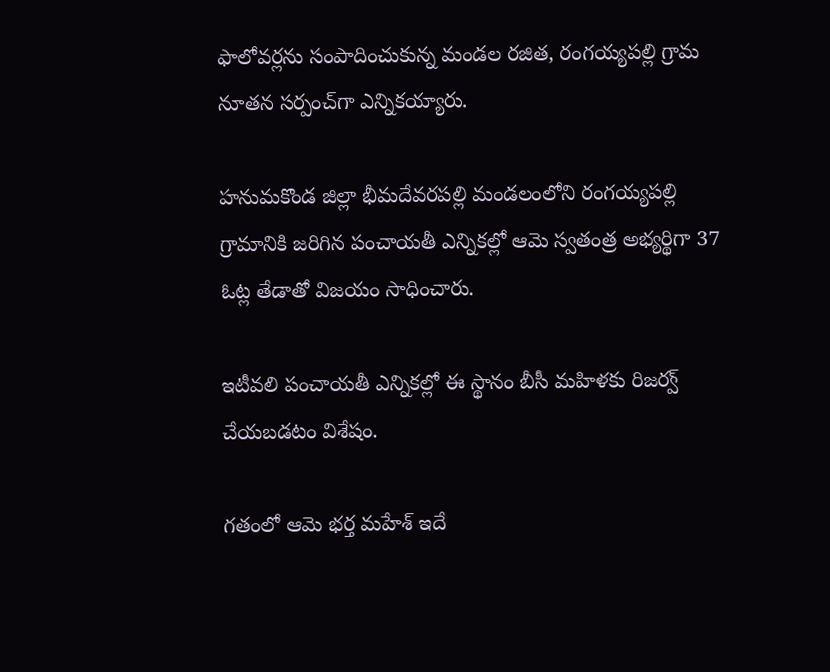ఫాలోవర్లను సంపాదించుకున్న మండల రజిత, రంగయ్యపల్లి గ్రామ నూతన సర్పంచ్‌గా ఎన్నికయ్యారు.

హనుమకొండ జిల్లా భీమదేవరపల్లి మండలంలోని రంగయ్యపల్లి గ్రామానికి జరిగిన పంచాయతీ ఎన్నికల్లో ఆమె స్వతంత్ర అభ్యర్థిగా 37 ఓట్ల తేడాతో విజయం సాధించారు.

ఇటీవలి పంచాయతీ ఎన్నికల్లో ఈ స్థానం బీసీ మహిళకు రిజర్వ్ చేయబడటం విశేషం.

గతంలో ఆమె భర్త మహేశ్ ఇదే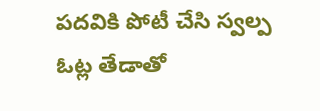పదవికి పోటీ చేసి స్వల్ప ఓట్ల తేడాతో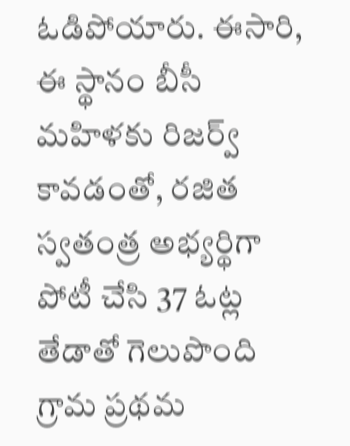ఓడిపోయారు. ఈసారి, ఈ స్థానం బీసీ మహిళకు రిజర్వ్ కావడంతో, రజిత స్వతంత్ర అభ్యర్థిగా పోటీ చేసి 37 ఓట్ల తేడాతో గెలుపొంది గ్రామ ప్రథమ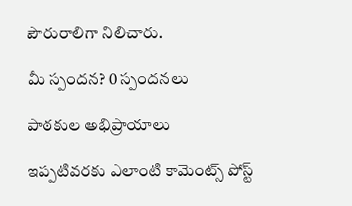పౌరురాలిగా నిలిచారు.

మీ స్పందన? 0 స్పందనలు

పాఠకుల అభిప్రాయాలు

ఇప్పటివరకు ఎలాంటి కామెంట్స్ పోస్ట్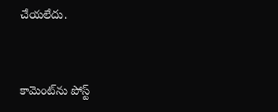చేయలేదు.


కామెంట్‌ను పోస్ట్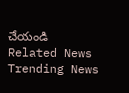చేయండి
Related News
Trending News